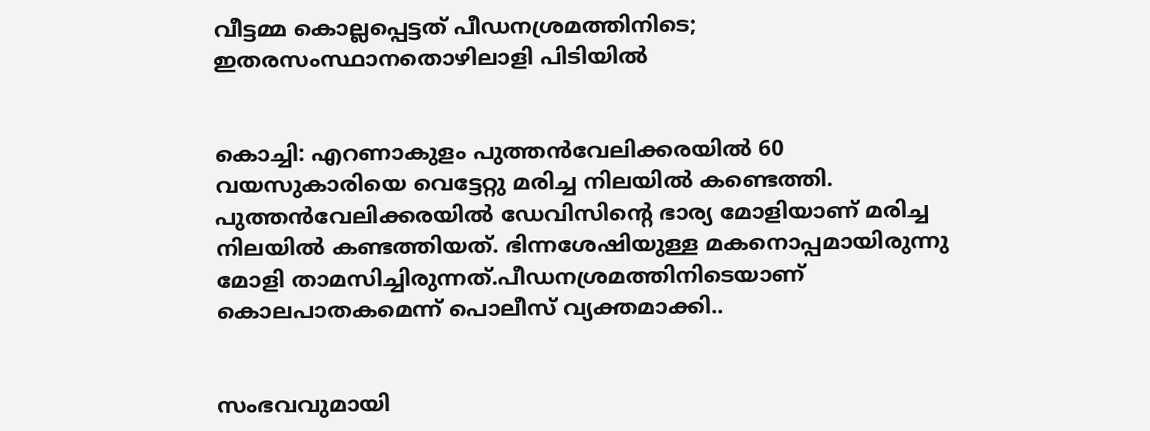വീട്ടമ്മ കൊല്ലപ്പെട്ടത് പീഡനശ്രമത്തിനിടെ; ഇതരസംസ്ഥാനതൊഴിലാളി പിടിയില്‍


കൊച്ചി: എറണാകുളം പുത്തന്‍വേലിക്കരയില്‍ 60 വയസുകാരിയെ വെട്ടേറ്റു മരിച്ച നിലയില്‍ കണ്ടെത്തി. പുത്തന്‍വേലിക്കരയില്‍ ഡേവിസിന്റെ ഭാര്യ മോളിയാണ് മരിച്ച നിലയില്‍ കണ്ടത്തിയത്. ഭിന്നശേഷിയുള്ള മകനൊപ്പമായിരുന്നു മോളി താമസിച്ചിരുന്നത്.പീഡനശ്രമത്തിനിടെയാണ് കൊലപാതകമെന്ന് പൊലീസ് വ്യക്തമാക്കി..


സംഭവവുമായി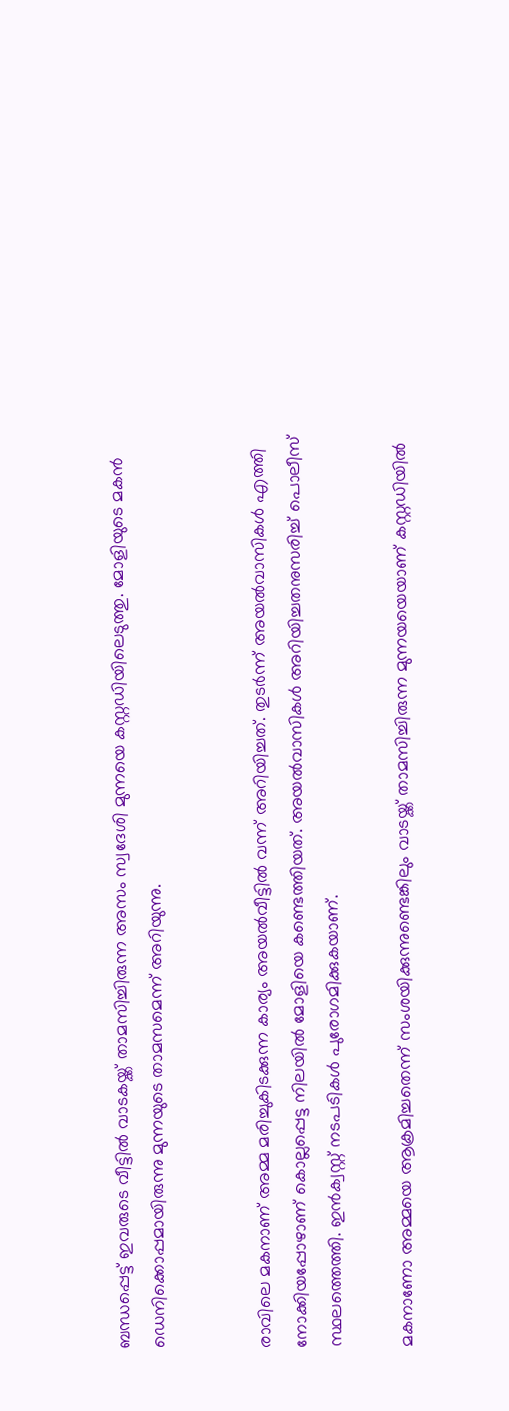ബന്ധപ്പെട്ട് ഇവരുടെ വീട്ടില്‍ വാടകയ്ക്ക് താമസിച്ചിരുന്ന അസം സ്വദേശി മുന്നയെ കസ്റ്റഡിയിലെടുത്തു. മോളിയുടെ മകന്‍ ഡെനിക്കൊപ്പമായിരുന്നു മുന്നയുടെ താമസമെന്ന് അറിയുന്നു.


രാവിലെ മകനാണ് അമ്മ മരിച്ചുകിടക്കുന്ന കാര്യം അയല്‍വീട്ടില്‍ വന്ന് അറിയിച്ചത്. തുടര്‍ന്ന് അയല്‍വാസികള്‍ എത്തി നോക്കിയപ്പോഴാണ് കൊല്ലപ്പെട്ട നിലയില്‍ മോളിയെ കണ്ടെത്തിയത്. അയല്‍വാസികള്‍ അറിയിച്ചതനുസരിച്ച് പൊലീസ് സ്ഥലത്തെത്തി. ഇന്‍ക്വസ്റ്റ് നടപടികള്‍ പുരോഗമിക്കുകയാണ്.

മകനാണോ അമ്മയെ ആക്രമിച്ചതെന്ന് സംശയിക്കുന്നുണ്ടെങ്കിലും വാടയ്ക്ക് താമസിച്ചിരുന്ന മുന്നയയെയാണ് കസ്റ്റഡിയില്‍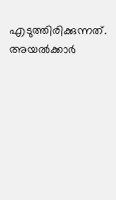എടുത്തിരിക്കുന്നത്. അയല്‍ക്കാര്‍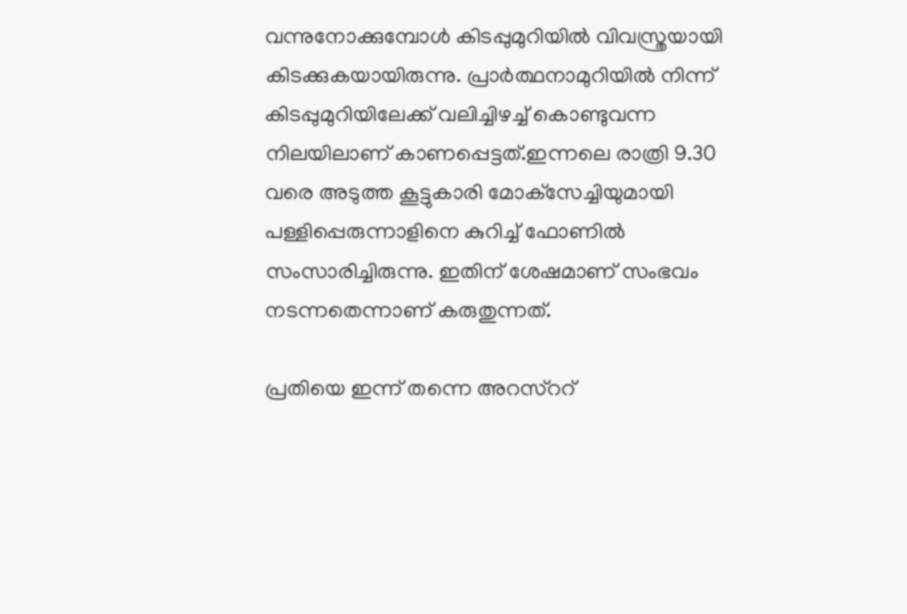വന്നുനോക്കുമ്പോള്‍ കിടപ്പുമുറിയില്‍ വിവസ്ത്രയായി കിടക്കുകയായിരുന്നു. പ്രാര്‍ത്ഥനാമുറിയില്‍ നിന്ന് കിടപ്പുമുറിയിലേക്ക് വലിച്ചിഴച്ച് കൊണ്ടുവന്ന നിലയിലാണ് കാണപ്പെട്ടത്.ഇന്നലെ രാത്രി 9.30 വരെ അടുത്ത കൂട്ടുകാരി മോക്‌സേച്ചിയുമായി പള്ളിപ്പെരുന്നാളിനെ കുറിച്ച് ഫോണില്‍ സംസാരിച്ചിരുന്നു. ഇതിന് ശേഷമാണ് സംഭവം നടന്നതെന്നാണ് കരുതുന്നത്.

പ്രതിയെ ഇന്ന് തന്നെ അറസ്‌ററ്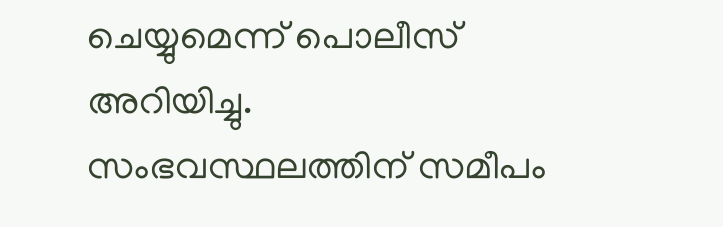ചെയ്യുമെന്ന് പൊലീസ് അറിയിച്ചു. സംഭവസ്ഥലത്തിന് സമീപം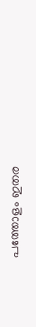പത്തോളം ഇതര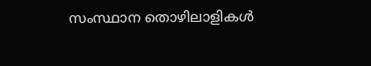സംസ്ഥാന തൊഴിലാളികള്‍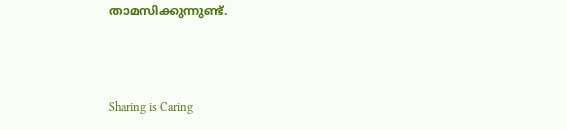താമസിക്കുന്നുണ്ട്.



Sharing is Caring